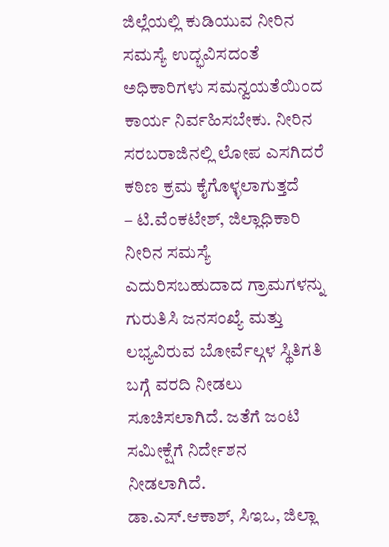ಜಿಲ್ಲೆಯಲ್ಲಿ ಕುಡಿಯುವ ನೀರಿನ ಸಮಸ್ಯೆ ಉದ್ಭವಿಸದಂತೆ ಅಧಿಕಾರಿಗಳು ಸಮನ್ವಯತೆಯಿಂದ ಕಾರ್ಯ ನಿರ್ವಹಿಸಬೇಕು. ನೀರಿನ ಸರಬರಾಜಿನಲ್ಲಿ ಲೋಪ ಎಸಗಿದರೆ ಕಠಿಣ ಕ್ರಮ ಕೈಗೊಳ್ಳಲಾಗುತ್ತದೆ
– ಟಿ.ವೆಂಕಟೇಶ್, ಜಿಲ್ಲಾಧಿಕಾರಿ
ನೀರಿನ ಸಮಸ್ಯೆ ಎದುರಿಸಬಹುದಾದ ಗ್ರಾಮಗಳನ್ನು ಗುರುತಿಸಿ ಜನಸಂಖ್ಯೆ ಮತ್ತು ಲಭ್ಯವಿರುವ ಬೋರ್ವೆಲ್ಗಳ ಸ್ಥಿತಿಗತಿ ಬಗ್ಗೆ ವರದಿ ನೀಡಲು ಸೂಚಿಸಲಾಗಿದೆ. ಜತೆಗೆ ಜಂಟಿ ಸಮೀಕ್ಷೆಗೆ ನಿರ್ದೇಶನ ನೀಡಲಾಗಿದೆ.
ಡಾ.ಎಸ್.ಆಕಾಶ್, ಸಿಇಒ, ಜಿಲ್ಲಾ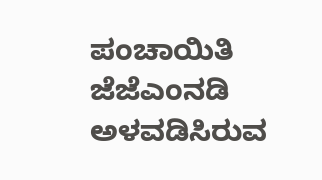ಪಂಚಾಯಿತಿ
ಜೆಜೆಎಂನಡಿ ಅಳವಡಿಸಿರುವ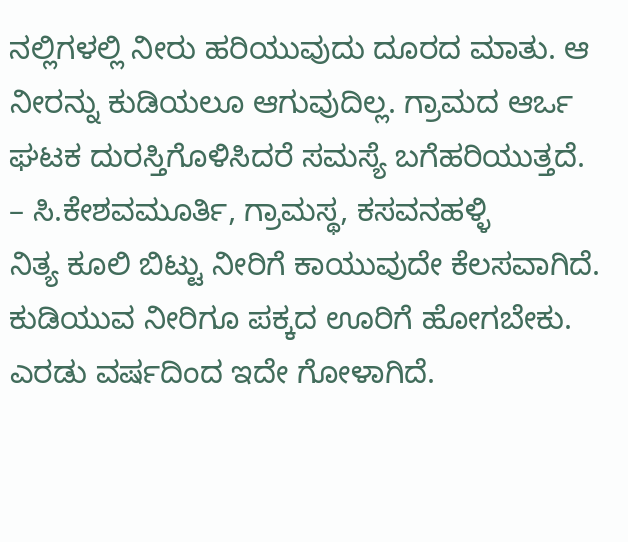ನಲ್ಲಿಗಳಲ್ಲಿ ನೀರು ಹರಿಯುವುದು ದೂರದ ಮಾತು. ಆ ನೀರನ್ನು ಕುಡಿಯಲೂ ಆಗುವುದಿಲ್ಲ. ಗ್ರಾಮದ ಆರ್ಒ ಘಟಕ ದುರಸ್ತಿಗೊಳಿಸಿದರೆ ಸಮಸ್ಯೆ ಬಗೆಹರಿಯುತ್ತದೆ.
– ಸಿ.ಕೇಶವಮೂರ್ತಿ, ಗ್ರಾಮಸ್ಥ, ಕಸವನಹಳ್ಳಿ
ನಿತ್ಯ ಕೂಲಿ ಬಿಟ್ಟು ನೀರಿಗೆ ಕಾಯುವುದೇ ಕೆಲಸವಾಗಿದೆ. ಕುಡಿಯುವ ನೀರಿಗೂ ಪಕ್ಕದ ಊರಿಗೆ ಹೋಗಬೇಕು. ಎರಡು ವರ್ಷದಿಂದ ಇದೇ ಗೋಳಾಗಿದೆ.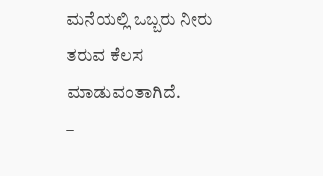ಮನೆಯಲ್ಲಿ ಒಬ್ಬರು ನೀರು ತರುವ ಕೆಲಸ ಮಾಡುವಂತಾಗಿದೆ.
–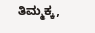ತಿಮ್ಮಕ್ಕ,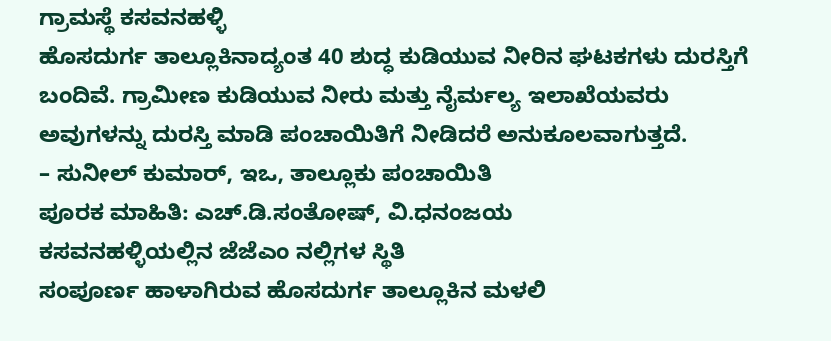ಗ್ರಾಮಸ್ಥೆ ಕಸವನಹಳ್ಳಿ
ಹೊಸದುರ್ಗ ತಾಲ್ಲೂಕಿನಾದ್ಯಂತ 40 ಶುದ್ಧ ಕುಡಿಯುವ ನೀರಿನ ಘಟಕಗಳು ದುರಸ್ತಿಗೆ ಬಂದಿವೆ. ಗ್ರಾಮೀಣ ಕುಡಿಯುವ ನೀರು ಮತ್ತು ನೈರ್ಮಲ್ಯ ಇಲಾಖೆಯವರು ಅವುಗಳನ್ನು ದುರಸ್ತಿ ಮಾಡಿ ಪಂಚಾಯಿತಿಗೆ ನೀಡಿದರೆ ಅನುಕೂಲವಾಗುತ್ತದೆ.
– ಸುನೀಲ್ ಕುಮಾರ್, ಇಒ, ತಾಲ್ಲೂಕು ಪಂಚಾಯಿತಿ
ಪೂರಕ ಮಾಹಿತಿ: ಎಚ್.ಡಿ.ಸಂತೋಷ್, ವಿ.ಧನಂಜಯ
ಕಸವನಹಳ್ಳಿಯಲ್ಲಿನ ಜೆಜೆಎಂ ನಲ್ಲಿಗಳ ಸ್ಥಿತಿ
ಸಂಪೂರ್ಣ ಹಾಳಾಗಿರುವ ಹೊಸದುರ್ಗ ತಾಲ್ಲೂಕಿನ ಮಳಲಿ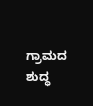ಗ್ರಾಮದ ಶುದ್ಧ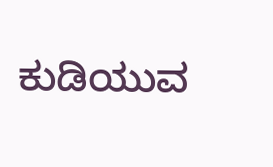ಕುಡಿಯುವ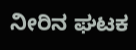ನೀರಿನ ಘಟಕ